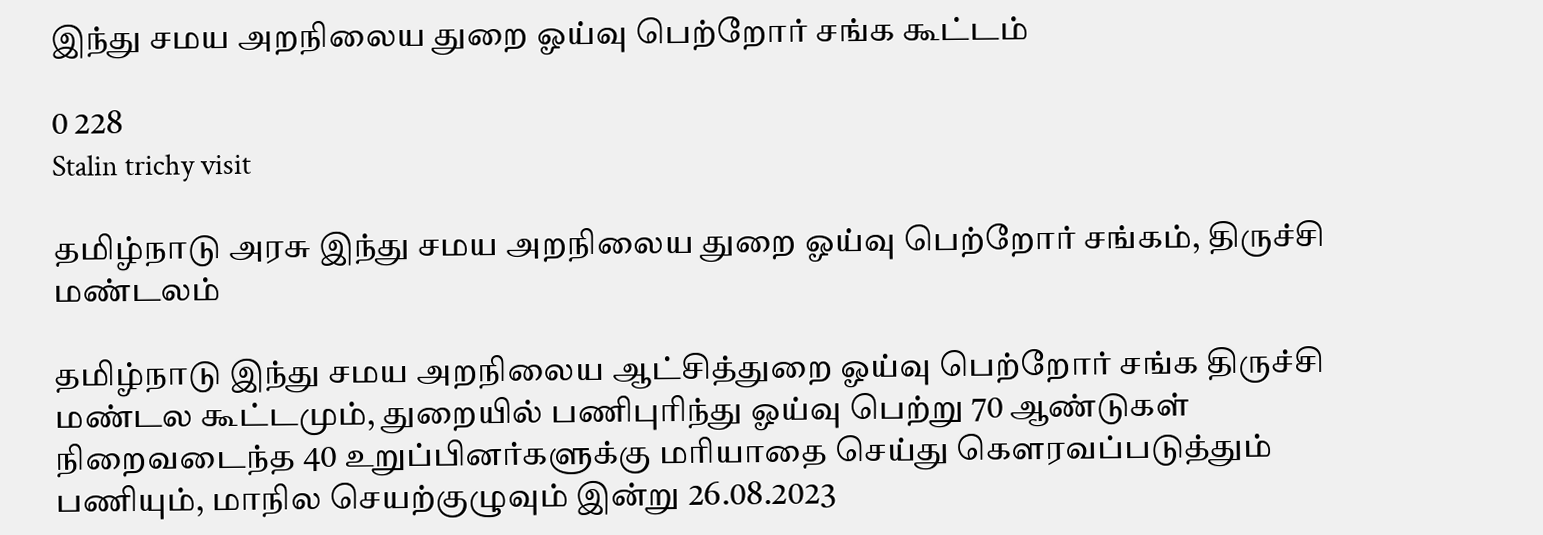இந்து சமய அறநிலைய துறை ஓய்வு பெற்றோர் சங்க கூட்டம்

0 228
Stalin trichy visit

தமிழ்நாடு அரசு இந்து சமய அறநிலைய துறை ஓய்வு பெற்றோர் சங்கம், திருச்சி மண்டலம்

தமிழ்நாடு இந்து சமய அறநிலைய ஆட்சித்துறை ஓய்வு பெற்றோர் சங்க திருச்சி மண்டல கூட்டமும், துறையில் பணிபுரிந்து ஓய்வு பெற்று 70 ஆண்டுகள் நிறைவடைந்த 40 உறுப்பினர்களுக்கு மரியாதை செய்து கௌரவப்படுத்தும் பணியும், மாநில செயற்குழுவும் இன்று 26.08.2023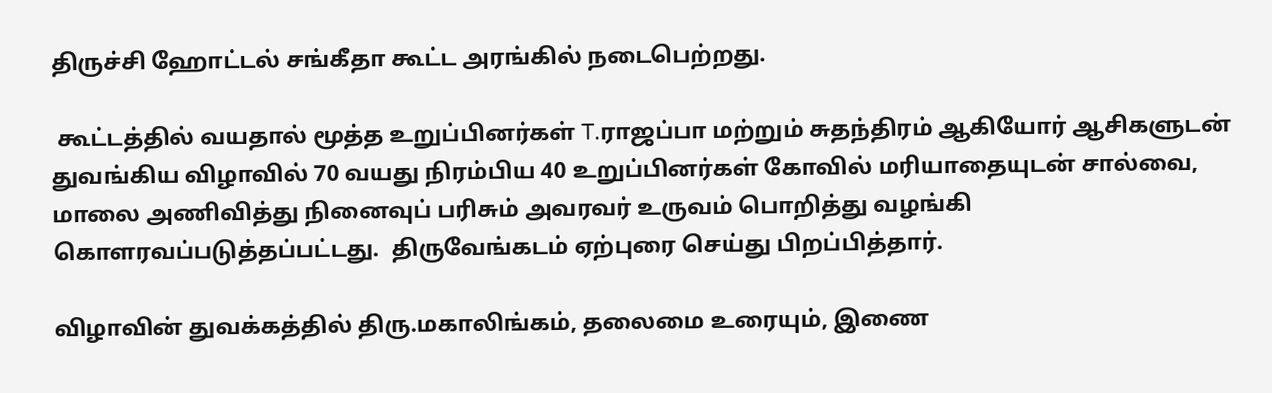திருச்சி ஹோட்டல் சங்கீதா கூட்ட அரங்கில் நடைபெற்றது.

 கூட்டத்தில் வயதால் மூத்த உறுப்பினர்கள் T.ராஜப்பா மற்றும் சுதந்திரம் ஆகியோர் ஆசிகளுடன் துவங்கிய விழாவில் 70 வயது நிரம்பிய 40 உறுப்பினர்கள் கோவில் மரியாதையுடன் சால்வை, மாலை அணிவித்து நினைவுப் பரிசும் அவரவர் உருவம் பொறித்து வழங்கி கொளரவப்படுத்தப்பட்டது.  திருவேங்கடம் ஏற்புரை செய்து பிறப்பித்தார்.

விழாவின் துவக்கத்தில் திரு.மகாலிங்கம், தலைமை உரையும், இணை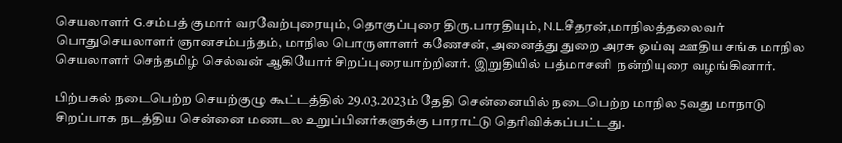செயலாளர் G.சம்பத் குமார் வரவேற்புரையும், தொகுப்புரை திரு.பாரதியும், N.L.சீதரன்,மாநிலத்தலைவர் பொதுசெயலாளர் ஞானசம்பந்தம், மாநில பொருளாளர் கணேசன், அனைத்து துறை அரசு ஓய்வு ஊதிய சங்க மாநில செயலாளர் செந்தமிழ் செல்வன் ஆகியோர் சிறப்புரையாற்றினர். இறுதியில் பத்மாசனி  நன்றியுரை வழங்கினார்.

பிற்பகல் நடைபெற்ற செயற்குழு கூட்டத்தில் 29.03.2023ம் தேதி சென்னையில் நடைபெற்ற மாநில 5வது மாநாடு சிறப்பாக நடத்திய சென்னை மணடல உறுப்பினர்களுக்கு பாராட்டு தெரிவிக்கப்பட்டது.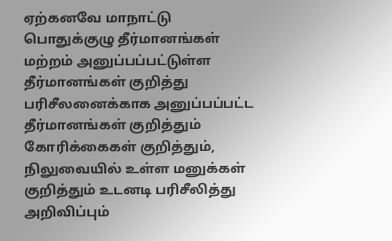ஏற்கனவே மாநாட்டு பொதுக்குழு தீர்மானங்கள் மற்றம் அனுப்பப்பட்டுள்ள தீர்மானங்கள் குறித்து பரிசீலனைக்காக அனுப்பப்பட்ட தீர்மானங்கள் குறித்தும் கோரிக்கைகள் குறித்தும், நிலுவையில் உள்ள மனுக்கள் குறித்தும் உடனடி பரிசீலித்து அறிவிப்பும்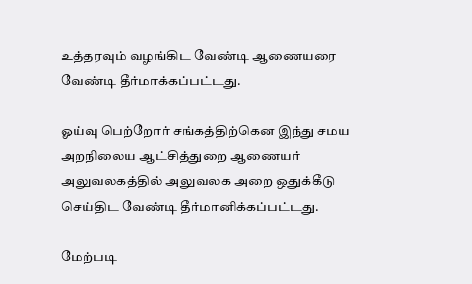உத்தரவும் வழங்கிட வேண்டி ஆணையரை வேண்டி தீர்மாக்கப்பட்டது.

ஓய்வு பெற்றோர் சங்கத்திற்கென இந்து சமய அறநிலைய ஆட்சித்துறை ஆணையர் அலுவலகத்தில் அலுவலக அறை ஒதுக்கீடு செய்திட வேண்டி தீர்மானிக்கப்பட்டது.

மேற்படி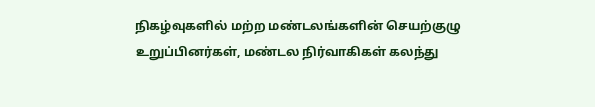நிகழ்வுகளில் மற்ற மண்டலங்களின் செயற்குழு உறுப்பினர்கள், மண்டல நிர்வாகிகள் கலந்து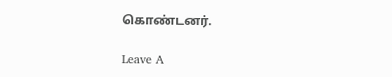கொண்டனர்.

Leave A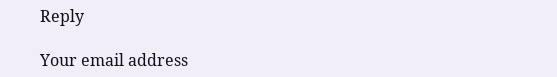Reply

Your email address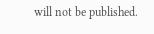will not be published.